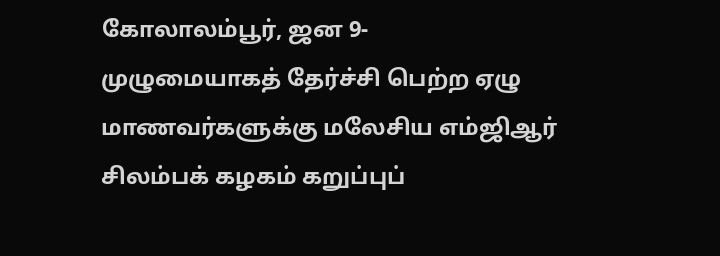கோலாலம்பூர், ஜன 9-
முழுமையாகத் தேர்ச்சி பெற்ற ஏழு மாணவர்களுக்கு மலேசிய எம்ஜிஆர் சிலம்பக் கழகம் கறுப்புப்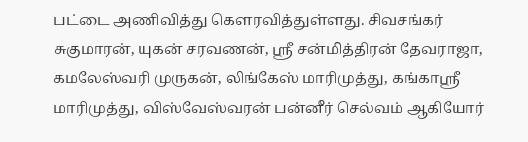பட்டை அணிவித்து கௌரவித்துள்ளது. சிவசங்கர் சுகுமாரன், யுகன் சரவணன், ஸ்ரீ சன்மித்திரன் தேவராஜா, கமலேஸ்வரி முருகன், லிங்கேஸ் மாரிமுத்து, கங்காஸ்ரீ மாரிமுத்து, விஸ்வேஸ்வரன் பன்னீர் செல்வம் ஆகியோர்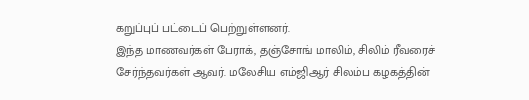கறுப்புப் பட்டைப் பெற்றுள்ளனர்.
இந்த மாணவர்கள் பேராக், தஞ்சோங் மாலிம், சிலிம் ரீவரைச் சேர்ந்தவர்கள் ஆவர். மலேசிய எம்ஜிஆர் சிலம்ப கழகத்தின்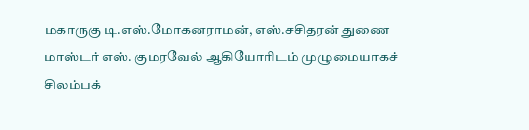மகாருகு டி.எஸ்.மோகனராமன், எஸ்.சசிதரன் துணை மாஸ்டர் எஸ். குமரவேல் ஆகியோரிடம் முழுமையாகச் சிலம்பக்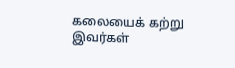கலையைக் கற்று இவர்கள்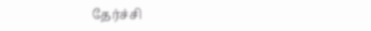தேர்ச்சி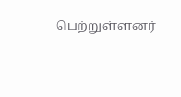பெற்றுள்ளனர்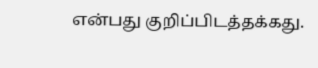என்பது குறிப்பிடத்தக்கது.